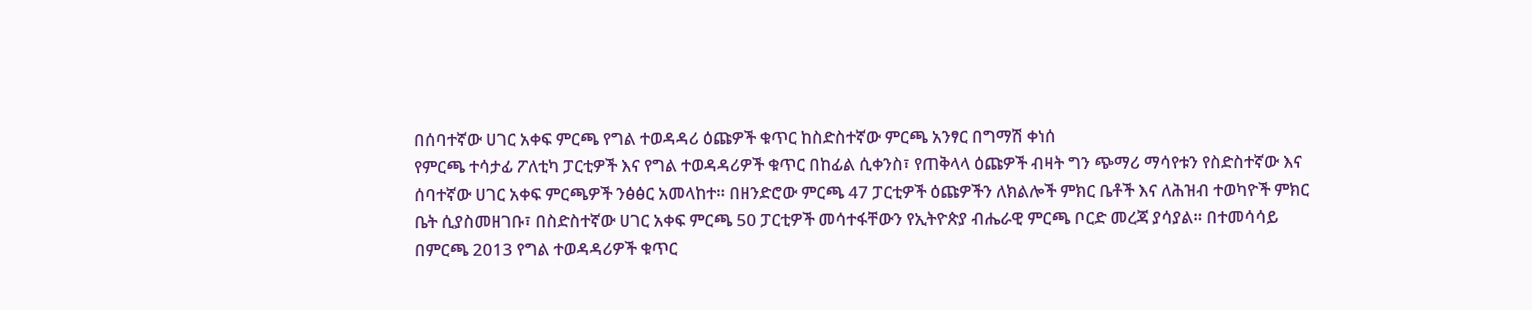በሰባተኛው ሀገር አቀፍ ምርጫ የግል ተወዳዳሪ ዕጩዎች ቁጥር ከስድስተኛው ምርጫ አንፃር በግማሽ ቀነሰ
የምርጫ ተሳታፊ ፖለቲካ ፓርቲዎች እና የግል ተወዳዳሪዎች ቁጥር በከፊል ሲቀንስ፣ የጠቅላላ ዕጩዎች ብዛት ግን ጭማሪ ማሳየቱን የስድስተኛው እና ሰባተኛው ሀገር አቀፍ ምርጫዎች ንፅፅር አመላከተ። በዘንድሮው ምርጫ 47 ፓርቲዎች ዕጩዎችን ለክልሎች ምክር ቤቶች እና ለሕዝብ ተወካዮች ምክር ቤት ሲያስመዘገቡ፣ በስድስተኛው ሀገር አቀፍ ምርጫ 50 ፓርቲዎች መሳተፋቸውን የኢትዮጵያ ብሔራዊ ምርጫ ቦርድ መረጃ ያሳያል። በተመሳሳይ በምርጫ 2013 የግል ተወዳዳሪዎች ቁጥር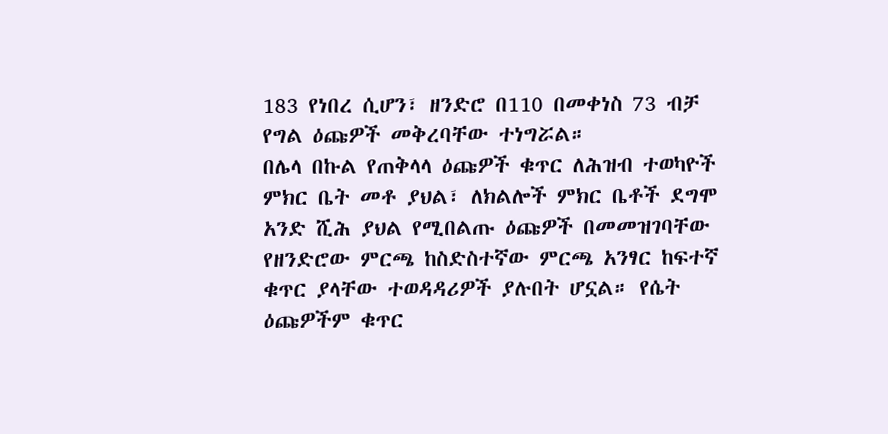183 የነበረ ሲሆን፣ ዘንድሮ በ110 በመቀነስ 73 ብቻ የግል ዕጩዎች መቅረባቸው ተነግሯል።
በሌላ በኩል የጠቅላላ ዕጩዎች ቁጥር ለሕዝብ ተወካዮች ምክር ቤት መቶ ያህል፣ ለክልሎች ምክር ቤቶች ደግሞ አንድ ሺሕ ያህል የሚበልጡ ዕጩዎች በመመዝገባቸው የዘንድሮው ምርጫ ከስድስተኛው ምርጫ አንፃር ከፍተኛ ቁጥር ያላቸው ተወዳዳሪዎች ያሉበት ሆኗል። የሴት ዕጩዎችም ቁጥር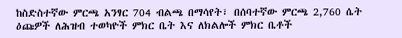ከስድስተኛው ምርጫ አንፃር 704 ብልጫ በማሳየት፣ በሰባተኛው ምርጫ 2,760 ሴት ዕጩዎች ለሕዝብ ተወካዮች ምክር ቤት እና ለክልሎች ምክር ቤቶች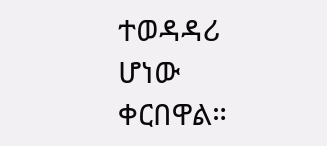ተወዳዳሪ ሆነው ቀርበዋል።